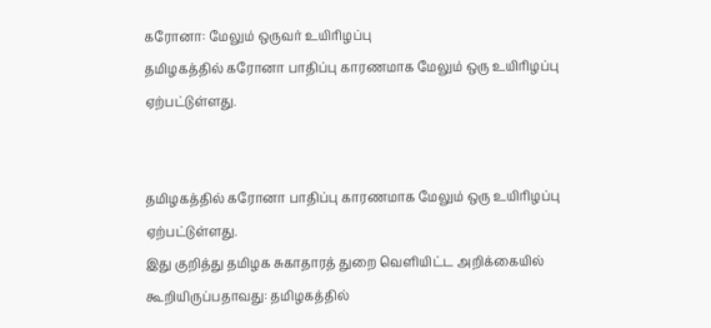கரோனா: மேலும் ஒருவர் உயிரிழப்பு
தமிழகத்தில் கரோனா பாதிப்பு காரணமாக மேலும் ஒரு உயிரிழப்பு ஏற்பட்டுள்ளது.


தமிழகத்தில் கரோனா பாதிப்பு காரணமாக மேலும் ஒரு உயிரிழப்பு ஏற்பட்டுள்ளது.
இது குறித்து தமிழக சுகாதாரத் துறை வெளியிட்ட அறிக்கையில் கூறியிருப்பதாவது: தமிழகத்தில்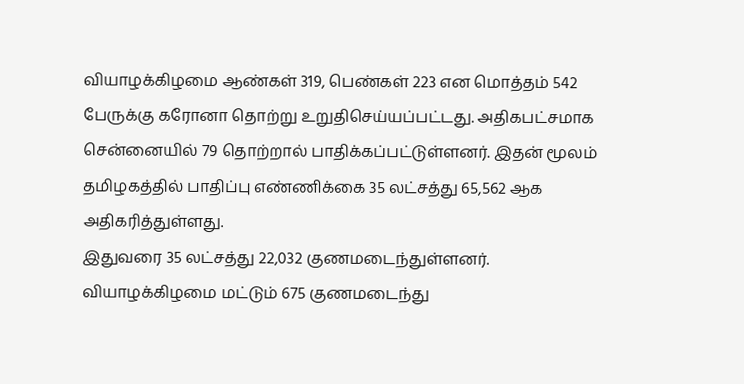வியாழக்கிழமை ஆண்கள் 319, பெண்கள் 223 என மொத்தம் 542 பேருக்கு கரோனா தொற்று உறுதிசெய்யப்பட்டது. அதிகபட்சமாக சென்னையில் 79 தொற்றால் பாதிக்கப்பட்டுள்ளனர். இதன் மூலம் தமிழகத்தில் பாதிப்பு எண்ணிக்கை 35 லட்சத்து 65,562 ஆக அதிகரித்துள்ளது.
இதுவரை 35 லட்சத்து 22,032 குணமடைந்துள்ளனர். வியாழக்கிழமை மட்டும் 675 குணமடைந்து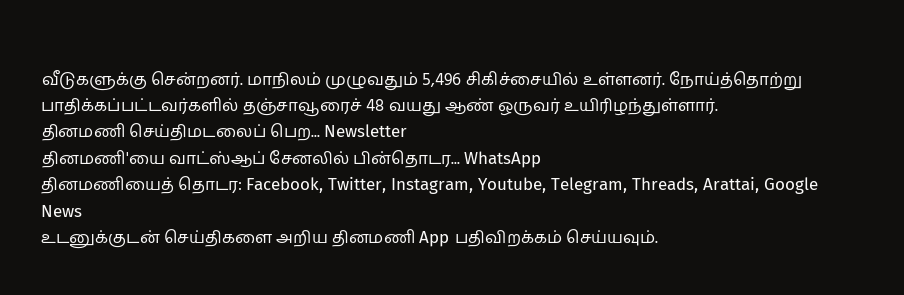வீடுகளுக்கு சென்றனர். மாநிலம் முழுவதும் 5,496 சிகிச்சையில் உள்ளனர். நோய்த்தொற்று பாதிக்கப்பட்டவர்களில் தஞ்சாவூரைச் 48 வயது ஆண் ஒருவர் உயிரிழந்துள்ளார்.
தினமணி செய்திமடலைப் பெற... Newsletter
தினமணி'யை வாட்ஸ்ஆப் சேனலில் பின்தொடர... WhatsApp
தினமணியைத் தொடர: Facebook, Twitter, Instagram, Youtube, Telegram, Threads, Arattai, Google News
உடனுக்குடன் செய்திகளை அறிய தினமணி App பதிவிறக்கம் செய்யவும்.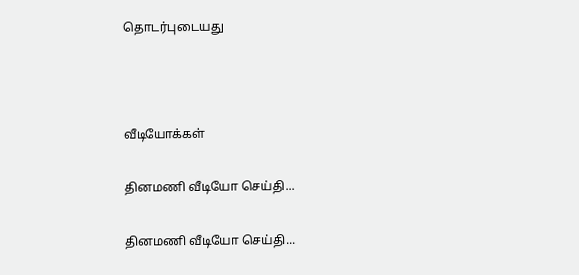தொடர்புடையது



வீடியோக்கள்

தினமணி வீடியோ செய்தி...

தினமணி வீடியோ செய்தி...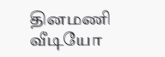தினமணி வீடியோ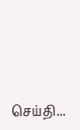செய்தி...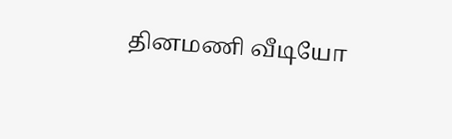தினமணி வீடியோ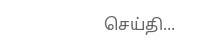செய்தி...